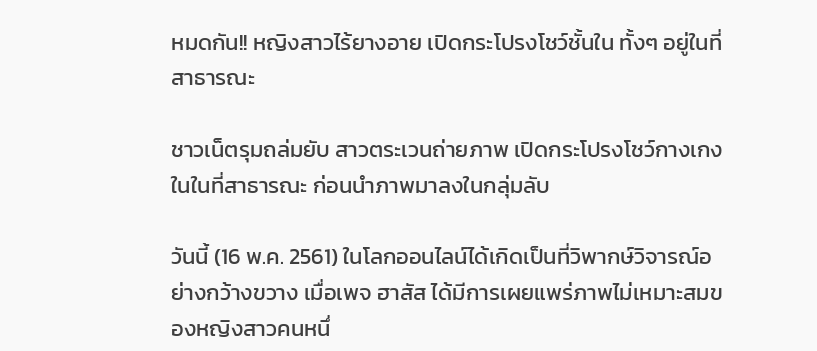หมดกัน!! หญิงสาวไร้ยางอาย เปิดกระโปรงโชว์ชั้นใน ทั้งๆ อยู่ในที่สาธารณะ

ชาวเน็ตรุมถล่มยับ สาวตระเวนถ่ายภาพ เปิดกระโปรงโชว์กางเกงในในที่สาธารณะ ก่อนนำภาพมาลงในกลุ่มลับ

วันนี้ (16 พ.ค. 2561) ในโลกออนไลน์ได้เกิดเป็นที่วิพากษ์วิจารณ์อย่างกว้างขวาง เมื่อเพจ ฮาสัส ได้มีการเผยแพร่ภาพไม่เหมาะสมของหญิงสาวคนหนึ่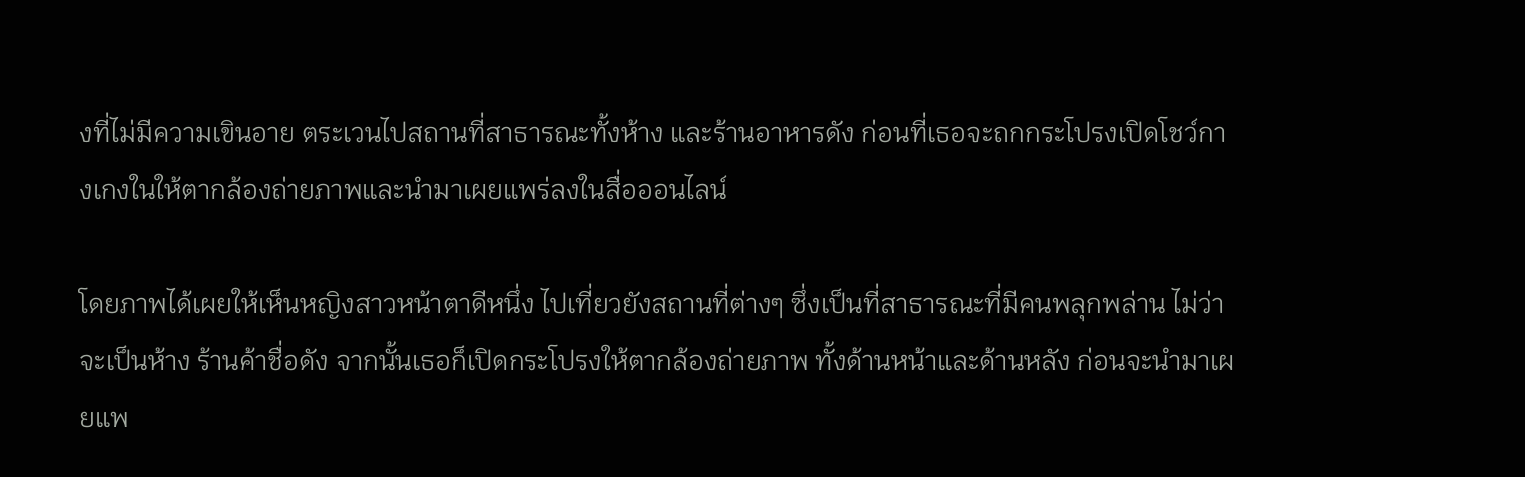งที่ไม่มีความเขินอาย ตระเวนไปสถานที่สาธารณะทั้งห้าง และร้านอาหารดัง ก่อนที่เธอจะถกกระโปรงเปิดโชว์กางเกงในให้ตากล้องถ่ายภาพและนำมาเผยแพร่ลงในสื่อออนไลน์

โดยภาพได้เผยให้เห็นหญิงสาวหน้าตาดีหนึ่ง ไปเที่ยวยังสถานที่ต่างๆ ซึ่งเป็นที่สาธารณะที่มีคนพลุกพล่าน ไม่ว่าจะเป็นห้าง ร้านค้าชื่อดัง จากนั้นเธอก็เปิดกระโปรงให้ตากล้องถ่ายภาพ ทั้งด้านหน้าและด้านหลัง ก่อนจะนำมาเผยแพ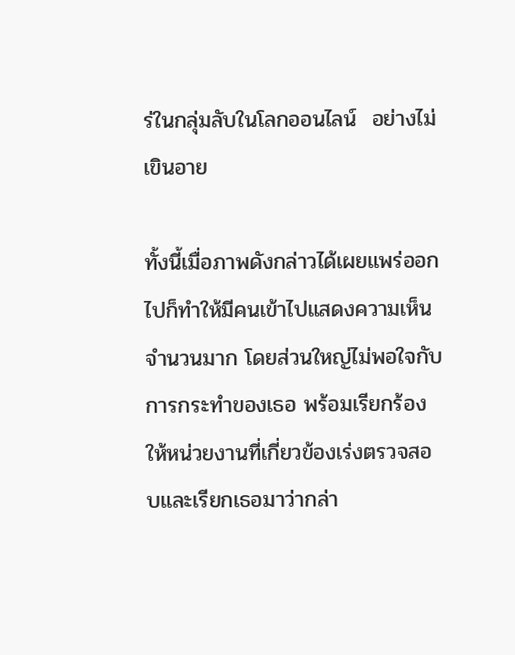ร่ในกลุ่มลับในโลกออนไลน์  อย่างไม่เขินอาย

ทั้งนี้เมื่อภาพดังกล่าวได้เผยแพร่ออกไปก็ทำให้มีคนเข้าไปแสดงความเห็นจำนวนมาก โดยส่วนใหญ่ไม่พอใจกับการกระทำของเธอ พร้อมเรียกร้องให้หน่วยงานที่เกี่ยวข้องเร่งตรวจสอบและเรียกเธอมาว่ากล่า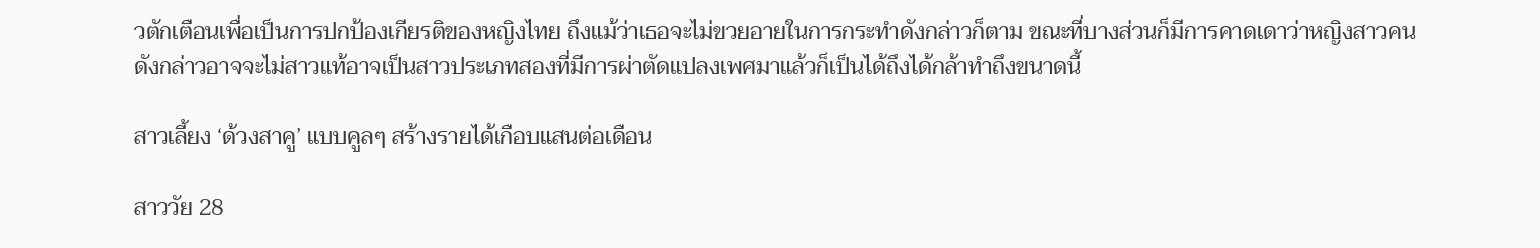วตักเตือนเพื่อเป็นการปกป้องเกียรติของหญิงไทย ถึงแม้ว่าเธอจะไม่ขวยอายในการกระทำดังกล่าวก็ตาม ขณะที่บางส่วนก็มีการคาดเดาว่าหญิงสาวคนดังกล่าวอาจจะไม่สาวแท้อาจเป็นสาวประเภทสองที่มีการผ่าตัดแปลงเพศมาแล้วก็เป็นได้ถึงได้กล้าทำถึงขนาดนี้

สาวเลี้ยง ‘ด้วงสาคู’ แบบคูลๆ สร้างรายได้เกือบแสนต่อเดือน

สาววัย 28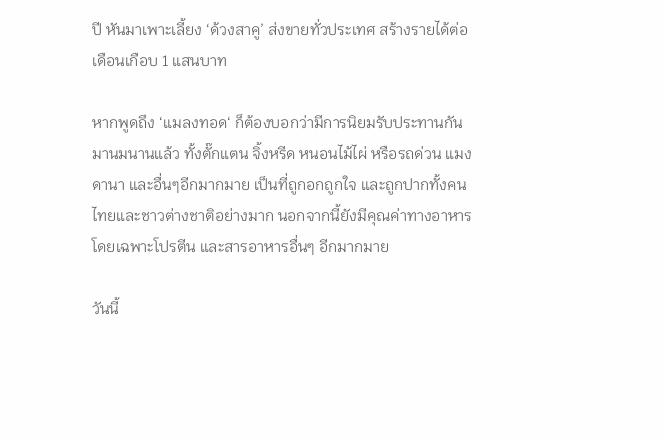ปี หันมาเพาะเลี้ยง ‘ด้วงสาคู’ ส่งขายทั่วประเทศ สร้างรายได้ต่อเดือนเกือบ 1 แสนบาท

หากพูดถึง ‘แมลงทอด‘ ก็ต้องบอกว่ามีการนิยมรับประทานกันมานมนานแล้ว ทั้งตั๊กแตน จิ้งหรีด หนอนไม้ไผ่ หรือรถด่วน แมงดานา และอื่นๆอีกมากมาย เป็นที่ถูกอกถูกใจ และถูกปากทั้งคนไทยและชาวต่างชาติอย่างมาก นอกจากนี้ยังมีคุณค่าทางอาหารโดยเฉพาะโปรตีน และสารอาหารอื่นๆ อีกมากมาย

วันนี้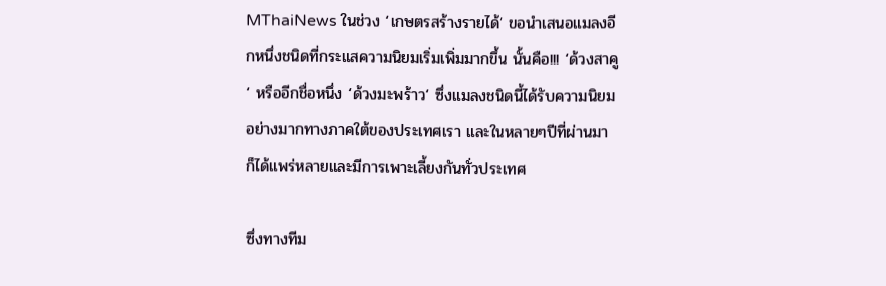MThaiNews ในช่วง ‘เกษตรสร้างรายได้‘ ขอนำเสนอแมลงอีกหนึ่งชนิดที่กระแสความนิยมเริ่มเพิ่มมากขึ้น นั้นคือ!!! ‘ด้วงสาคู‘ หรืออีกชื่อหนึ่ง ‘ด้วงมะพร้าว‘ ซึ่งแมลงชนิดนี้ได้รับความนิยมอย่างมากทางภาคใต้ของประเทศเรา และในหลายๆปีที่ผ่านมา ก็ได้แพร่หลายและมีการเพาะเลี้ยงกันทั่วประเทศ

ซึ่งทางทีม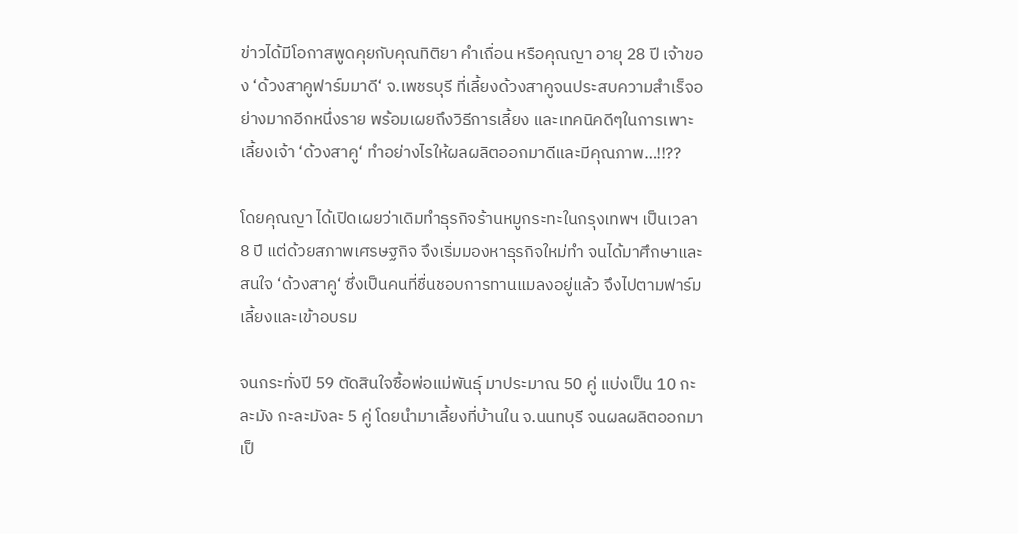ข่าวได้มีโอกาสพูดคุยกับคุณทิติยา คำเถื่อน หรือคุณญา อายุ 28 ปี เจ้าของ ‘ด้วงสาคูฟาร์มมาดี‘ จ.เพชรบุรี ที่เลี้ยงด้วงสาคูจนประสบความสำเร็จอย่างมากอีกหนึ่งราย พร้อมเผยถึงวิธีการเลี้ยง และเทคนิคดีๆในการเพาะเลี้ยงเจ้า ‘ด้วงสาคู‘ ทำอย่างไรให้ผลผลิตออกมาดีและมีคุณภาพ…!!??

โดยคุณญา ได้เปิดเผยว่าเดิมทำธุรกิจร้านหมูกระทะในกรุงเทพฯ เป็นเวลา 8 ปี แต่ด้วยสภาพเศรษฐกิจ จึงเริ่มมองหาธุรกิจใหม่ทำ จนได้มาศึกษาและสนใจ ‘ด้วงสาคู‘ ซึ่งเป็นคนที่ชื่นชอบการทานแมลงอยู่แล้ว จึงไปตามฟาร์มเลี้ยงและเข้าอบรม

จนกระทั่งปี 59 ตัดสินใจซื้อพ่อแม่พันธุ์ มาประมาณ 50 คู่ แบ่งเป็น 10 กะละมัง กะละมังละ 5 คู่ โดยนำมาเลี้ยงที่บ้านใน จ.นนทบุรี จนผลผลิตออกมาเป็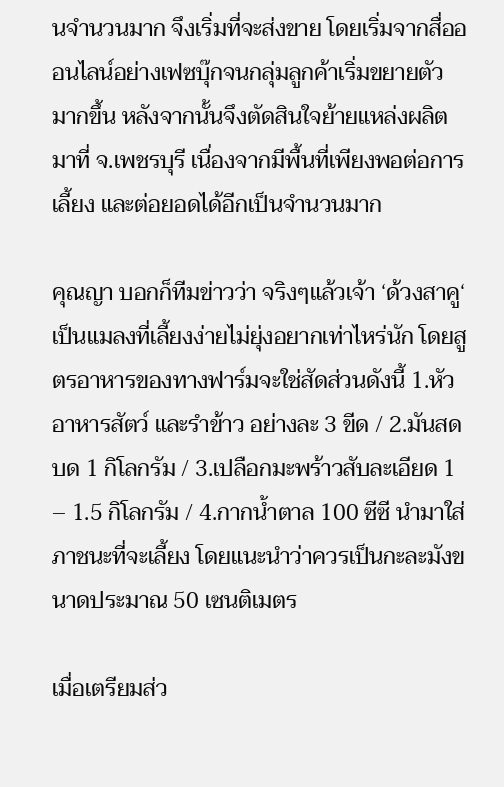นจำนวนมาก จึงเริ่มที่จะส่งขาย โดยเริ่มจากสื่อออนไลน์อย่างเฟซบุ๊กจนกลุ่มลูกค้าเริ่มขยายตัวมากขึ้น หลังจากนั้นจึงตัดสินใจย้ายแหล่งผลิตมาที่ จ.เพชรบุรี เนื่องจากมีพื้นที่เพียงพอต่อการเลี้ยง และต่อยอดได้อีกเป็นจำนวนมาก

คุณญา บอกก็ทีมข่าวว่า จริงๆแล้วเจ้า ‘ด้วงสาคู‘ เป็นแมลงที่เลี้ยงง่ายไม่ยุ่งอยากเท่าไหร่นัก โดยสูตรอาหารของทางฟาร์มจะใช่สัดส่วนดังนี้ 1.หัวอาหารสัตว์ และรำข้าว อย่างละ 3 ขีด / 2.มันสดบด 1 กิโลกรัม / 3.เปลือกมะพร้าวสับละเอียด 1 – 1.5 กิโลกรัม / 4.กากน้ำตาล 100 ซีซี นำมาใส่ภาชนะที่จะเลี้ยง โดยแนะนำว่าควรเป็นกะละมังขนาดประมาณ 50 เซนติเมตร

เมื่อเตรียมส่ว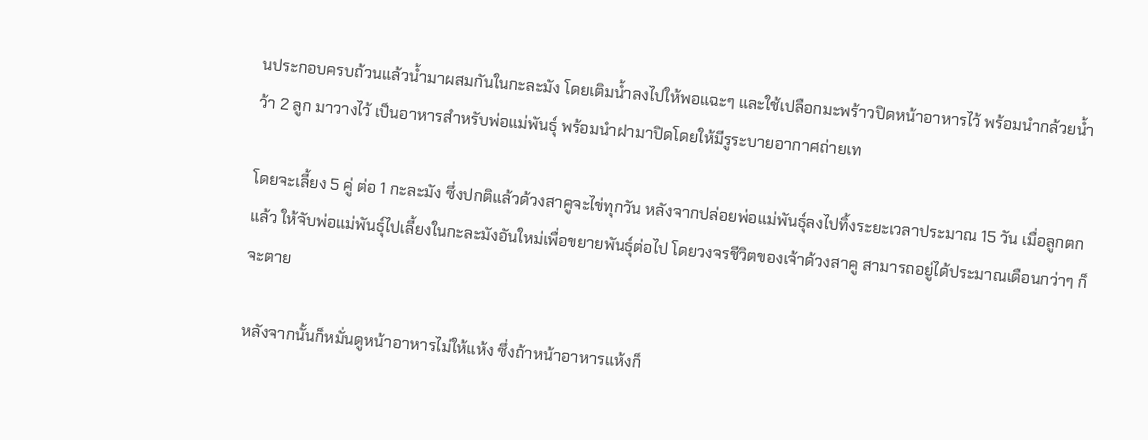นประกอบครบถ้วนแล้วน้ำมาผสมกันในกะละมัง โดยเติมน้ำลงไปให้พอแฉะๆ และใช้เปลือกมะพร้าวปิดหน้าอาหารไว้ พร้อมนำกล้วยน้ำว้า 2 ลูก มาวางไว้ เป็นอาหารสำหรับพ่อแม่พันธุ์ พร้อมนำฝามาปิดโดยให้มีรูระบายอากาศถ่ายเท

โดยจะเลี้ยง 5 คู่ ต่อ 1 กะละมัง ซึ่งปกติแล้วด้วงสาคูจะไข่ทุกวัน หลังจากปล่อยพ่อแม่พันธุ์ลงไปทิ้งระยะเวลาประมาณ 15 วัน เมื่อลูกตกแล้ว ให้จับพ่อแม่พันธุ์ไปเลี้ยงในกะละมังอันใหม่เพื่อขยายพันธุ์ต่อไป โดยวงจรชีวิตของเจ้าด้วงสาคู สามารถอยู่ได้ประมาณเดือนกว่าๆ ก็จะตาย

หลังจากนั้นก็หมั่นดูหน้าอาหารไม่ให้แห้ง ซึ่งถ้าหน้าอาหารแห้งก็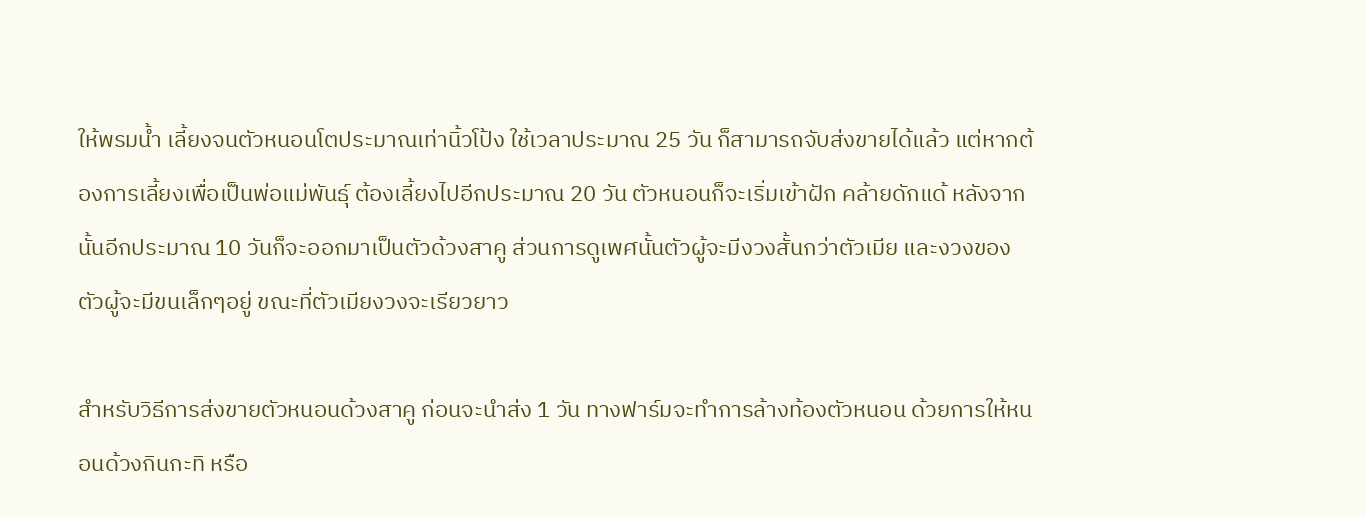ให้พรมน้ำ เลี้ยงจนตัวหนอนโตประมาณเท่านิ้วโป้ง ใช้เวลาประมาณ 25 วัน ก็สามารถจับส่งขายได้แล้ว แต่หากต้องการเลี้ยงเพื่อเป็นพ่อแม่พันธุ์ ต้องเลี้ยงไปอีกประมาณ 20 วัน ตัวหนอนก็จะเริ่มเข้าฝัก คล้ายดักแด้ หลังจากนั้นอีกประมาณ 10 วันก็จะออกมาเป็นตัวด้วงสาคู ส่วนการดูเพศนั้นตัวผู้จะมีงวงสั้นกว่าตัวเมีย และงวงของตัวผู้จะมีขนเล็กๆอยู่ ขณะที่ตัวเมียงวงจะเรียวยาว

สำหรับวิธีการส่งขายตัวหนอนด้วงสาคู ก่อนจะนำส่ง 1 วัน ทางฟาร์มจะทำการล้างท้องตัวหนอน ด้วยการให้หนอนด้วงกินกะทิ หรือ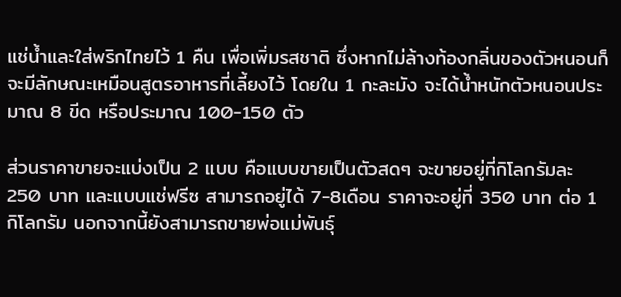แช่น้ำและใส่พริกไทยไว้ 1 คืน เพื่อเพิ่มรสชาติ ซึ่งหากไม่ล้างท้องกลิ่นของตัวหนอนก็จะมีลักษณะเหมือนสูตรอาหารที่เลี้ยงไว้ โดยใน 1 กะละมัง จะได้น้ำหนักตัวหนอนประมาณ 8 ขีด หรือประมาณ 100-150 ตัว

ส่วนราคาขายจะแบ่งเป็น 2 แบบ คือแบบขายเป็นตัวสดๆ จะขายอยู่ที่กิโลกรัมละ 250 บาท และแบบแช่ฟรีซ สามารถอยู่ได้ 7-8เดือน ราคาจะอยู่ที่ 350 บาท ต่อ 1 กิโลกรัม นอกจากนี้ยังสามารถขายพ่อแม่พันธุ์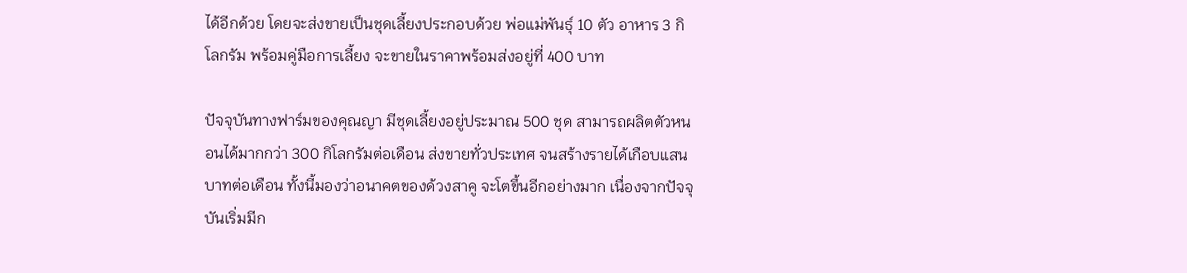ได้อีกด้วย โดยจะส่งขายเป็นชุดเลี้ยงประกอบด้วย พ่อแม่พันธุ์ 10 ตัว อาหาร 3 กิโลกรัม พร้อมคู่มือการเลี้ยง จะขายในราคาพร้อมส่งอยู่ที่ 400 บาท

ปัจจุบันทางฟาร์มของคุณญา มีชุดเลี้ยงอยู่ประมาณ 500 ชุด สามารถผลิตตัวหนอนได้มากกว่า 300 กิโลกรัมต่อเดือน ส่งขายทั่วประเทศ จนสร้างรายได้เกือบแสนบาทต่อเดือน ทั้งนี้มองว่าอนาคตของด้วงสาคู จะโตขึ้นอีกอย่างมาก เนื่องจากปัจจุบันเริ่มมีก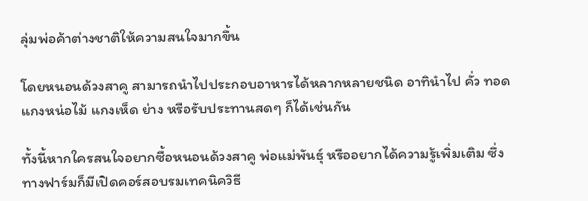ลุ่มพ่อค้าต่างชาติให้ความสนใจมากขึ้น

โดยหนอนด้วงสาคู สามารถนำไปประกอบอาหารได้หลากหลายชนิด อาทินำไป คั่ว ทอด แกงหน่อไม้ แกงเห็ด ย่าง หรือรับประทานสดๆ ก็ได้เช่นกัน

ทั้งนี้หากใครสนใจอยากซื้อหนอนด้วงสาคู พ่อแม่พันธุ์ หรืออยากได้ความรู้เพิ่มเติม ซึ่งทางฟาร์มก็มีเปิดคอร์สอบรมเทคนิควิธี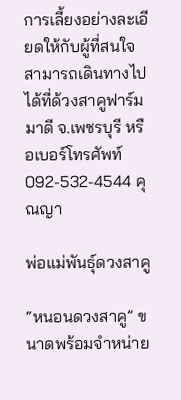การเลี้ยงอย่างละเอียดให้กับผู้ที่สนใจ สามารถเดินทางไปได้ที่ด้วงสาคูฟาร์มมาดี จ.เพชรบุรี หรือเบอร์โทรศัพท์ 092-532-4544 คุณญา

พ่อแม่พันธุ์ดวงสาคู

“หนอนดวงสาคู” ขนาดพร้อมจำหน่าย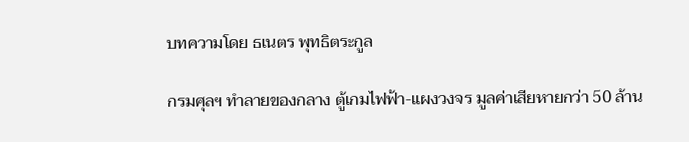บทความโดย ธเนตร พุทธิตระกูล

กรมศุลฯ ทำลายของกลาง ตู้เกมไฟฟ้า-แผงวงจร มูลค่าเสียหายกว่า 50 ล้าน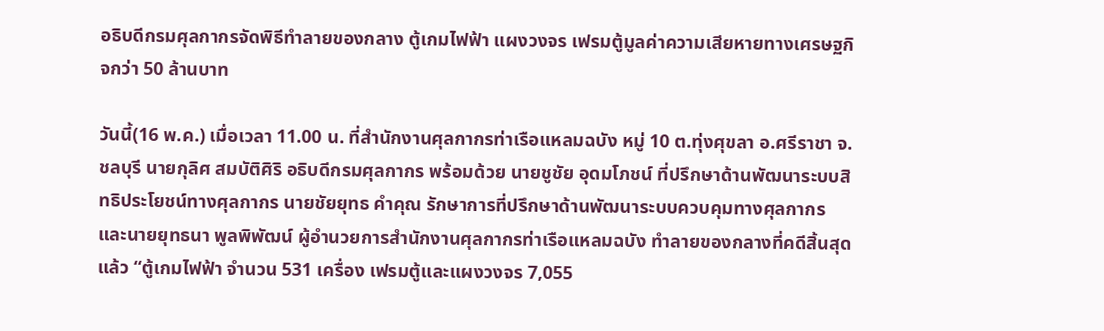อธิบดีกรมศุลกากรจัดพิธีทำลายของกลาง ตู้เกมไฟฟ้า แผงวงจร เฟรมตู้มูลค่าความเสียหายทางเศรษฐกิจกว่า 50 ล้านบาท

วันนี้(16 พ.ค.) เมื่อเวลา 11.00 น. ที่สำนักงานศุลกากรท่าเรือแหลมฉบัง หมู่ 10 ต.ทุ่งศุขลา อ.ศรีราชา จ.ชลบุรี นายกุลิศ สมบัติศิริ อธิบดีกรมศุลกากร พร้อมด้วย นายชูชัย อุดมโภชน์ ที่ปรึกษาด้านพัฒนาระบบสิทธิประโยชน์ทางศุลกากร นายชัยยุทธ คำคุณ รักษาการที่ปรึกษาด้านพัฒนาระบบควบคุมทางศุลกากร และนายยุทธนา พูลพิพัฒน์ ผู้อำนวยการสำนักงานศุลกากรท่าเรือแหลมฉบัง ทำลายของกลางที่คดีสิ้นสุดแล้ว “ตู้เกมไฟฟ้า จำนวน 531 เครื่อง เฟรมตู้และแผงวงจร 7,055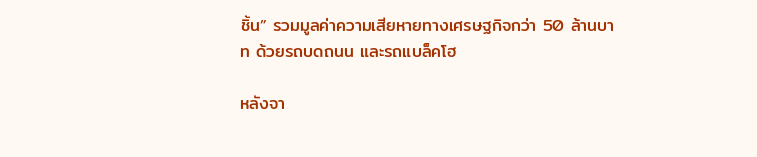ชิ้น” รวมมูลค่าความเสียหายทางเศรษฐกิจกว่า 50 ล้านบาท ด้วยรถบดถนน และรถแบล็คโฮ

หลังจา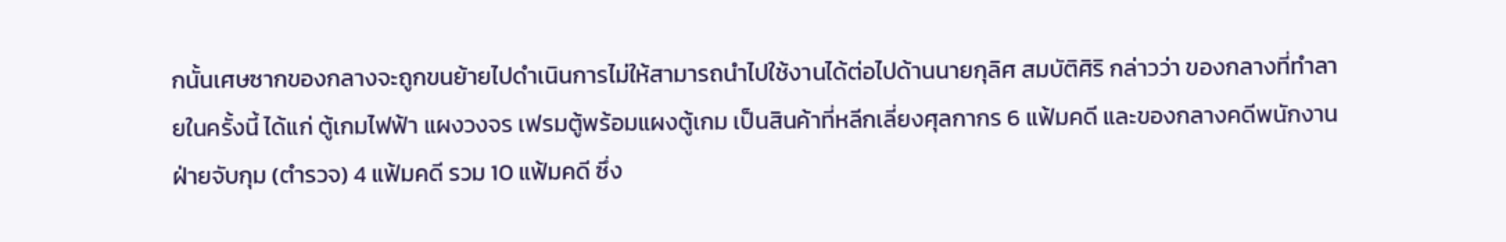กนั้นเศษซากของกลางจะถูกขนย้ายไปดำเนินการไม่ให้สามารถนำไปใช้งานได้ต่อไปด้านนายกุลิศ สมบัติศิริ กล่าวว่า ของกลางที่ทำลายในครั้งนี้ ได้แก่ ตู้เกมไฟฟ้า แผงวงจร เฟรมตู้พร้อมแผงตู้เกม เป็นสินค้าที่หลีกเลี่ยงศุลกากร 6 แฟ้มคดี และของกลางคดีพนักงานฝ่ายจับกุม (ตำรวจ) 4 แฟ้มคดี รวม 10 แฟ้มคดี ซึ่ง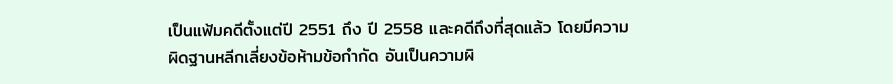เป็นแฟ้มคดีตั้งแต่ปี 2551 ถึง ปี 2558 และคดีถึงที่สุดแล้ว โดยมีความผิดฐานหลีกเลี่ยงข้อห้ามข้อกำกัด อันเป็นความผิ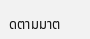ดตามมาต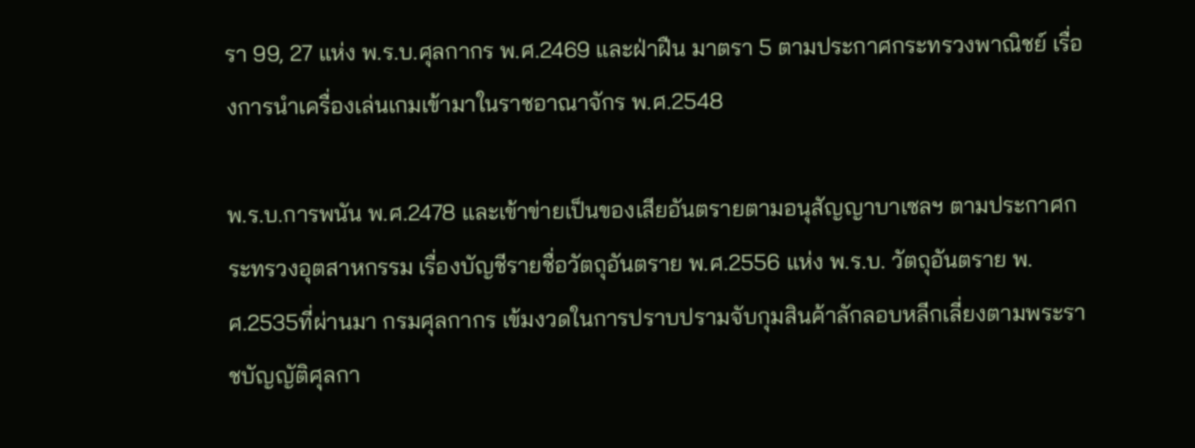รา 99, 27 แห่ง พ.ร.บ.ศุลกากร พ.ศ.2469 และฝ่าฝืน มาตรา 5 ตามประกาศกระทรวงพาณิชย์ เรื่องการนำเครื่องเล่นเกมเข้ามาในราชอาณาจักร พ.ศ.2548

พ.ร.บ.การพนัน พ.ศ.2478 และเข้าข่ายเป็นของเสียอันตรายตามอนุสัญญาบาเซลฯ ตามประกาศกระทรวงอุตสาหกรรม เรื่องบัญชีรายชื่อวัตถุอันตราย พ.ศ.2556 แห่ง พ.ร.บ. วัตถุอันตราย พ.ศ.2535ที่ผ่านมา กรมศุลกากร เข้มงวดในการปราบปรามจับกุมสินค้าลักลอบหลีกเลี่ยงตามพระราชบัญญัติศุลกา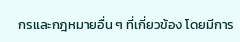กรและกฎหมายอื่น ๆ ที่เกี่ยวข้อง โดยมีการ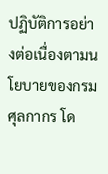ปฏิบัติการอย่างต่อเนื่องตามนโยบายของกรมศุลกากร โด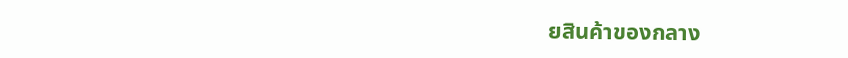ยสินค้าของกลาง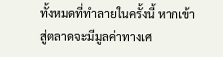ทั้งหมดที่ทำลายในครั้งนี้ หากเข้าสู่ตลาดจะมีมูลค่าทางเศ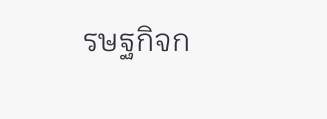รษฐกิจก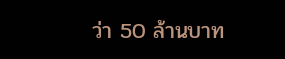ว่า 50 ล้านบาท